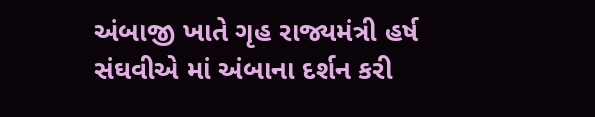અંબાજી ખાતે ગૃહ રાજ્યમંત્રી હર્ષ સંઘવીએ માં અંબાના દર્શન કરી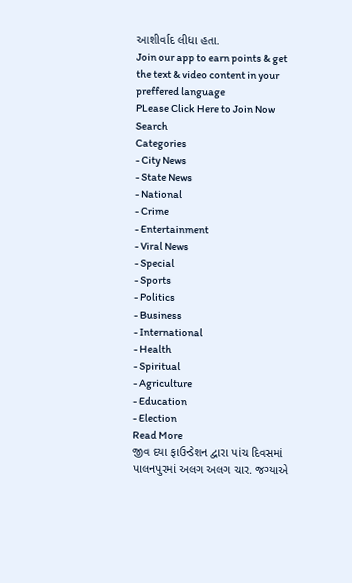આશીર્વાદ લીધા હતા.
Join our app to earn points & get the text & video content in your preffered language
PLease Click Here to Join Now
Search
Categories
- City News
- State News
- National
- Crime
- Entertainment
- Viral News
- Special
- Sports
- Politics
- Business
- International
- Health
- Spiritual
- Agriculture
- Education
- Election
Read More
જીવ દયા ફાઉન્ડેશન દ્વારા પાંચ દિવસમાં પાલનપુરમાં અલગ અલગ ચાર. જગ્યાએ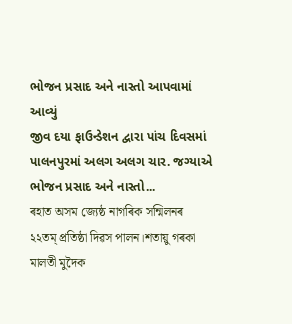ભોજન પ્રસાદ અને નાસ્તો આપવામાં આવ્યું
જીવ દયા ફાઉન્ડેશન દ્વારા પાંચ દિવસમાં પાલનપુરમાં અલગ અલગ ચાર. જગ્યાએ ભોજન પ્રસાદ અને નાસ્તો...
ৰহাত অসম জ্যেষ্ঠ নাগৰিক সন্মিলনৰ ২২তম্ প্ৰতিষ্ঠা দিৱস পালন।শতায়ু গৰকা মালতী মুদৈক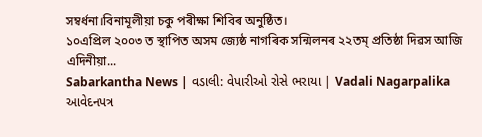সম্বৰ্ধনা।বিনামূলীয়া চকু পৰীক্ষা শিবিৰ অনুষ্ঠিত।
১০এপ্ৰিল ২০০৩ ত স্থাপিত অসম জ্যেষ্ঠ নাগৰিক সন্মিলনৰ ২২তম্ প্ৰতিষ্ঠা দিৱস আজি এদিনীয়া...
Sabarkantha News | વડાલી: વેપારીઓ રોસે ભરાયા | Vadali Nagarpalika આવેદનપત્ર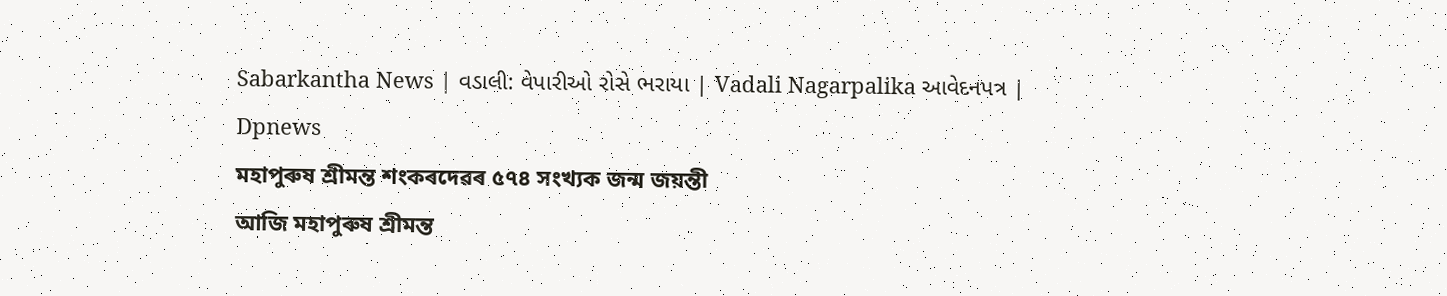Sabarkantha News | વડાલી: વેપારીઓ રોસે ભરાયા | Vadali Nagarpalika આવેદનપત્ર | Dpnews
মহাপুৰুষ শ্ৰীমন্ত শংকৰদেৱৰ ৫৭৪ সংখ্যক জন্ম জয়ন্তী
আজি মহাপুৰুষ শ্ৰীমন্ত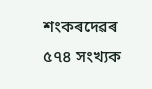শংকৰদেৱৰ ৫৭৪ সংখ্যক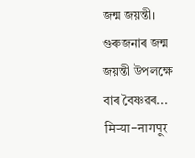জন্ম জয়ন্তী। গুৰুজনাৰ জন্ম জয়ন্তী উপলক্ষে বাৰ বৈষ্ণৱৰ...
मिऱ्या-नागपूर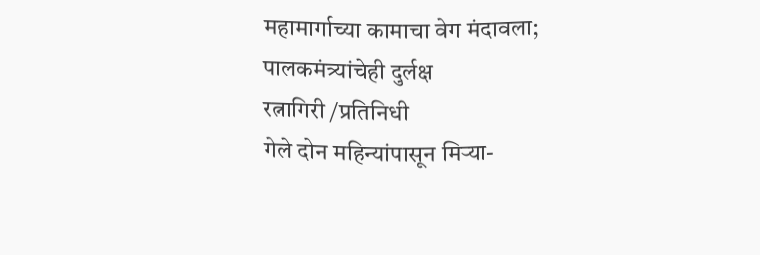महामार्गाच्या कामाचा वेग मंदावला; पालकमंत्र्यांचेही दुर्लक्ष
रत्नागिरी /प्रतिनिधी
गेले दोन महिन्यांपासून मिऱ्या-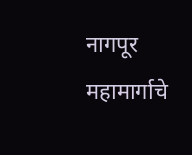नागपूर महामार्गाचे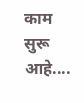काम सुरू आहे....